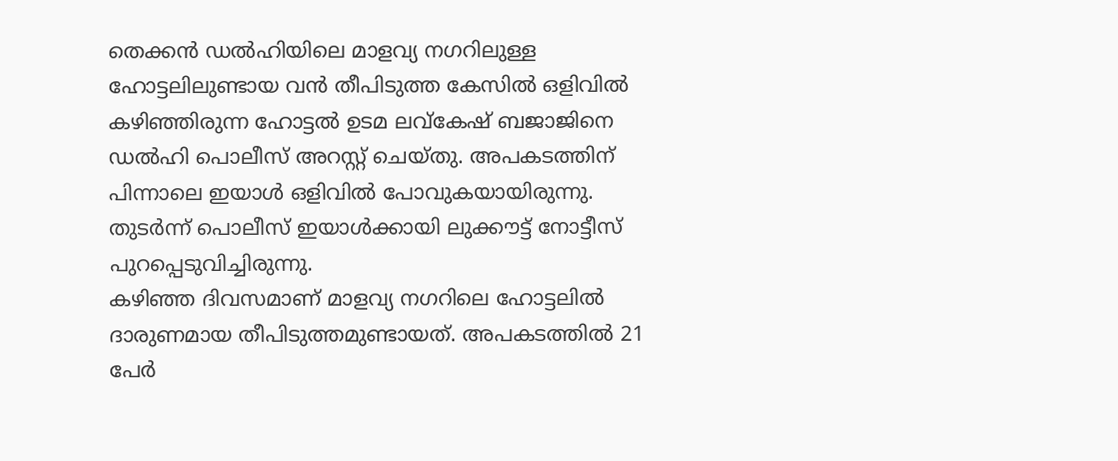തെക്കൻ ഡൽഹിയിലെ മാളവ്യ നഗറിലുള്ള ഹോട്ടലിലുണ്ടായ വൻ തീപിടുത്ത കേസിൽ ഒളിവിൽ കഴിഞ്ഞിരുന്ന ഹോട്ടൽ ഉടമ ലവ്കേഷ് ബജാജിനെ ഡൽഹി പൊലീസ് അറസ്റ്റ് ചെയ്തു. അപകടത്തിന് പിന്നാലെ ഇയാൾ ഒളിവിൽ പോവുകയായിരുന്നു. തുടർന്ന് പൊലീസ് ഇയാൾക്കായി ലുക്കൗട്ട് നോട്ടീസ് പുറപ്പെടുവിച്ചിരുന്നു.
കഴിഞ്ഞ ദിവസമാണ് മാളവ്യ നഗറിലെ ഹോട്ടലിൽ ദാരുണമായ തീപിടുത്തമുണ്ടായത്. അപകടത്തിൽ 21 പേർ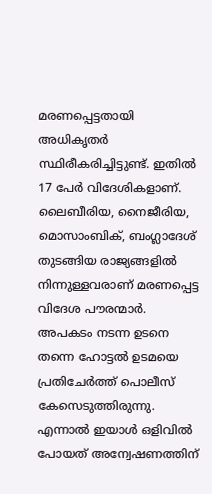മരണപ്പെട്ടതായി അധികൃതർ സ്ഥിരീകരിച്ചിട്ടുണ്ട്. ഇതിൽ 17 പേർ വിദേശികളാണ്. ലൈബീരിയ, നൈജീരിയ, മൊസാംബിക്, ബംഗ്ലാദേശ് തുടങ്ങിയ രാജ്യങ്ങളിൽ നിന്നുള്ളവരാണ് മരണപ്പെട്ട വിദേശ പൗരന്മാർ.
അപകടം നടന്ന ഉടനെ തന്നെ ഹോട്ടൽ ഉടമയെ പ്രതിചേർത്ത് പൊലീസ് കേസെടുത്തിരുന്നു. എന്നാൽ ഇയാൾ ഒളിവിൽ പോയത് അന്വേഷണത്തിന്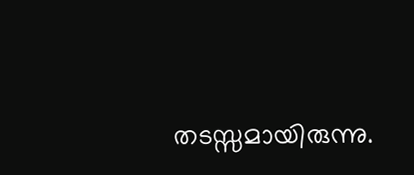തടസ്സമായിരുന്നു.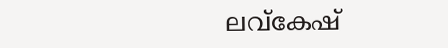ലവ്കേഷ്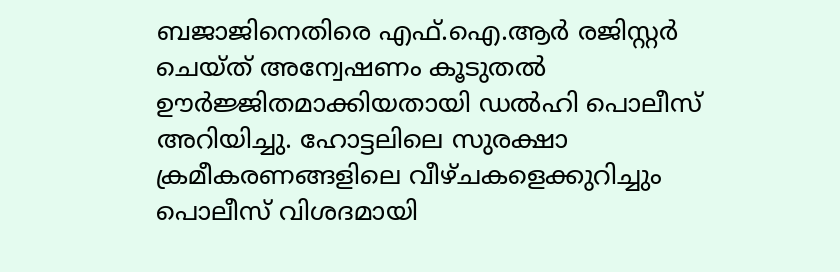ബജാജിനെതിരെ എഫ്.ഐ.ആർ രജിസ്റ്റർ ചെയ്ത് അന്വേഷണം കൂടുതൽ ഊർജ്ജിതമാക്കിയതായി ഡൽഹി പൊലീസ് അറിയിച്ചു. ഹോട്ടലിലെ സുരക്ഷാ ക്രമീകരണങ്ങളിലെ വീഴ്ചകളെക്കുറിച്ചും പൊലീസ് വിശദമായി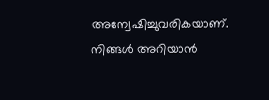അന്വേഷിച്ചുവരികയാണ്.
നിങ്ങൾ അറിയാൻ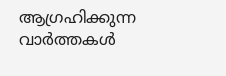ആഗ്രഹിക്കുന്ന
വാർത്തകൾ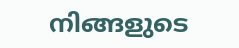നിങ്ങളുടെ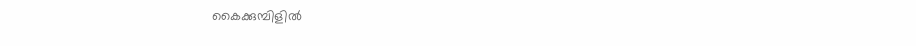കൈക്കുമ്പിളിൽ